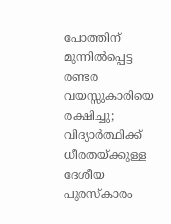പോത്തിന് മുന്നില്‍പ്പെട്ട രണ്ടര വയസ്സുകാരിയെ രക്ഷിച്ചു; വിദ്യാര്‍ത്ഥിക്ക് ധീരതയ്ക്കുള്ള ദേശീയ പുരസ്‌കാരം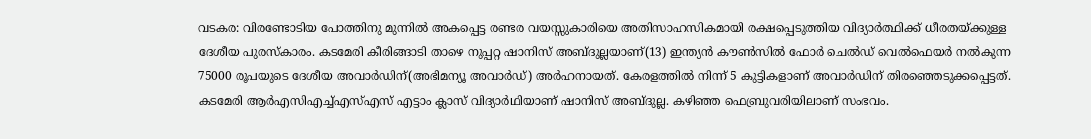വടകര: വിരണ്ടോടിയ പോത്തിനു മുന്നില്‍ അകപ്പെട്ട രണ്ടര വയസ്സുകാരിയെ അതിസാഹസികമായി രക്ഷപ്പെടുത്തിയ വിദ്യാര്‍ത്ഥിക്ക് ധീരതയ്ക്കുള്ള ദേശീയ പുരസ്‌കാരം. കടമേരി കീരിങ്ങാടി താഴെ നുപ്പറ്റ ഷാനിസ് അബ്ദുല്ലയാണ്(13) ഇന്ത്യന്‍ കൗണ്‍സില്‍ ഫോര്‍ ചെല്‍ഡ് വെല്‍ഫെയര്‍ നല്‍കുന്ന 75000 രൂപയുടെ ദേശീയ അവാര്‍ഡിന്(അഭിമന്യൂ അവാര്‍ഡ്) അര്‍ഹനായത്. കേരളത്തില്‍ നിന്ന് 5 കുട്ടികളാണ് അവാര്‍ഡിന് തിരഞ്ഞെടുക്കപ്പെട്ടത്. കടമേരി ആര്‍എസിഎച്ച്എസ്എസ് എട്ടാം ക്ലാസ് വിദ്യാര്‍ഥിയാണ് ഷാനിസ് അബ്ദുല്ല. കഴിഞ്ഞ ഫെബ്രുവരിയിലാണ് സംഭവം.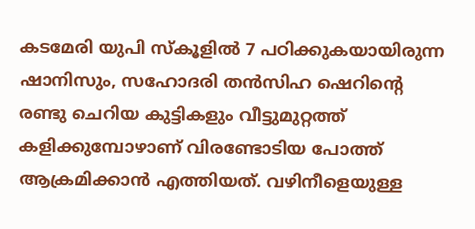കടമേരി യുപി സ്‌കൂളില്‍ 7 പഠിക്കുകയായിരുന്ന ഷാനിസും, സഹോദരി തന്‍സിഹ ഷെറിന്റെ രണ്ടു ചെറിയ കുട്ടികളും വീട്ടുമുറ്റത്ത് കളിക്കുമ്പോഴാണ് വിരണ്ടോടിയ പോത്ത് ആക്രമിക്കാന്‍ എത്തിയത്. വഴിനീളെയുള്ള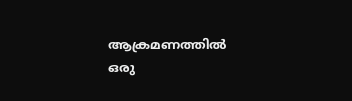ആക്രമണത്തില്‍ ഒരു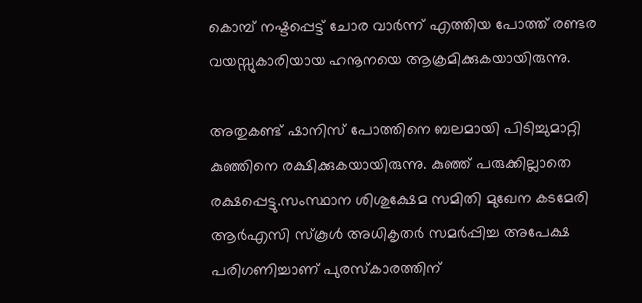കൊമ്പ് നഷ്ടപ്പെട്ട് ചോര വാര്‍ന്ന് എത്തിയ പോത്ത് രണ്ടര വയസ്സുകാരിയായ ഹനൂനയെ ആക്രമിക്കുകയായിരുന്നു.

അതുകണ്ട് ഷാനിസ് പോത്തിനെ ബലമായി പിടിച്ചുമാറ്റി കുഞ്ഞിനെ രക്ഷിക്കുകയായിരുന്നു. കുഞ്ഞ് പരുക്കില്ലാതെ രക്ഷപ്പെട്ടു.സംസ്ഥാന ശിശുക്ഷേമ സമിതി മുഖേന കടമേരി ആര്‍എസി സ്‌കൂള്‍ അധികൃതര്‍ സമര്‍പ്പിച്ച അപേക്ഷ പരിഗണിച്ചാണ് പുരസ്‌കാരത്തിന്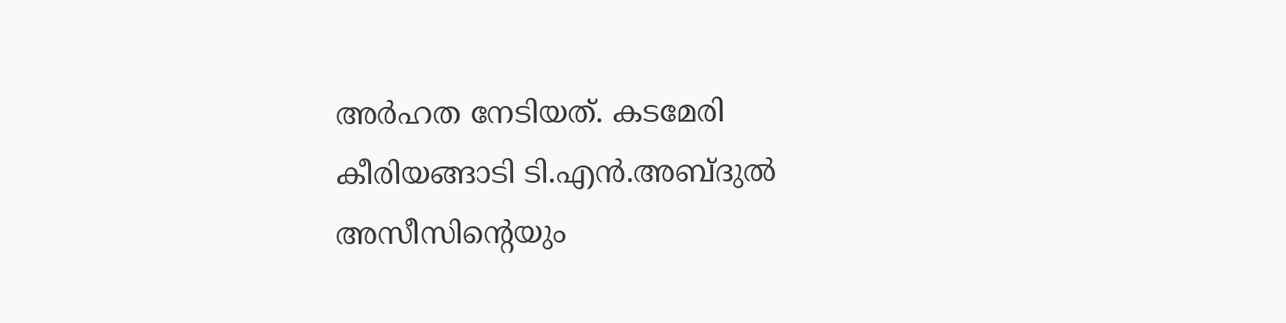അര്‍ഹത നേടിയത്. കടമേരി കീരിയങ്ങാടി ടി.എന്‍.അബ്ദുല്‍ അസീസിന്റെയും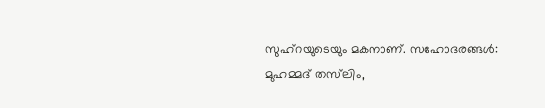സുഹ്‌റയുടെയും മകനാണ്. സഹോദരങ്ങള്‍: മുഹമ്മദ് തസ്‌ലിം,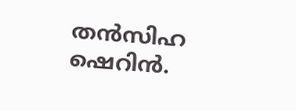തന്‍സിഹ ഷെറിന്‍.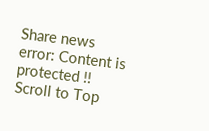Share news
error: Content is protected !!
Scroll to Top